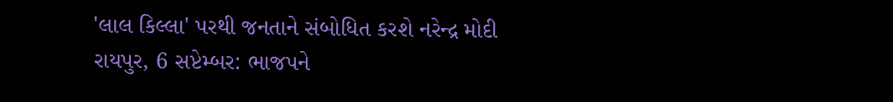'લાલ કિલ્લા' પરથી જનતાને સંબોધિત કરશે નરેન્દ્ર મોદી
રાયપુર, 6 સપ્ટેમ્બર: ભાજપને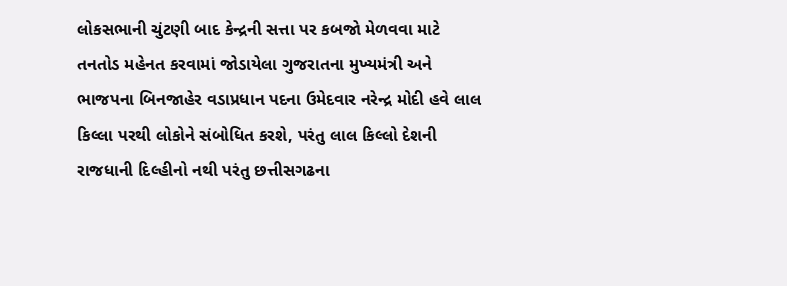લોકસભાની ચુંટણી બાદ કેન્દ્રની સત્તા પર કબજો મેળવવા માટે તનતોડ મહેનત કરવામાં જોડાયેલા ગુજરાતના મુખ્યમંત્રી અને ભાજપના બિનજાહેર વડાપ્રધાન પદના ઉમેદવાર નરેન્દ્ર મોદી હવે લાલ કિલ્લા પરથી લોકોને સંબોધિત કરશે, પરંતુ લાલ કિલ્લો દેશની રાજધાની દિલ્હીનો નથી પરંતુ છત્તીસગઢના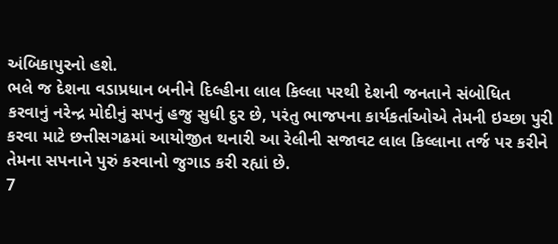અંબિકાપુરનો હશે.
ભલે જ દેશના વડાપ્રધાન બનીને દિલ્હીના લાલ કિલ્લા પરથી દેશની જનતાને સંબોધિત કરવાનું નરેન્દ્ર મોદીનું સપનું હજુ સુધી દુર છે, પરંતુ ભાજપના કાર્યકર્તાઓએ તેમની ઇચ્છા પુરી કરવા માટે છત્તીસગઢમાં આયોજીત થનારી આ રેલીની સજાવટ લાલ કિલ્લાના તર્જ પર કરીને તેમના સપનાને પુરું કરવાનો જુગાડ કરી રહ્યાં છે.
7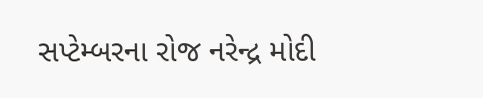સપ્ટેમ્બરના રોજ નરેન્દ્ર મોદી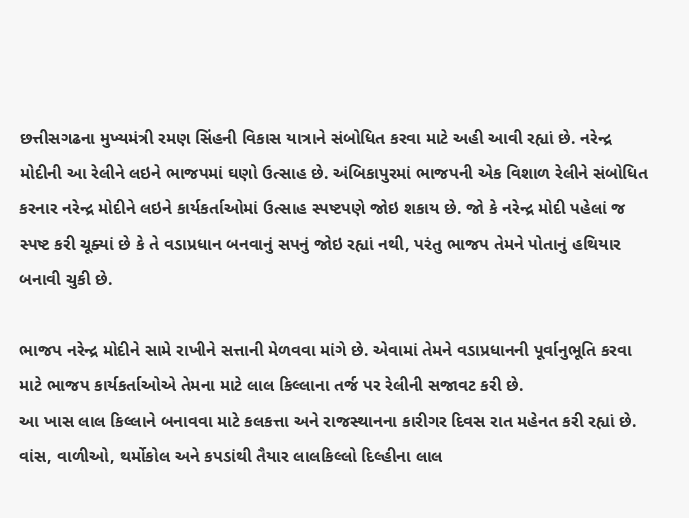છત્તીસગઢના મુખ્યમંત્રી રમણ સિંહની વિકાસ યાત્રાને સંબોધિત કરવા માટે અહી આવી રહ્યાં છે. નરેન્દ્ર મોદીની આ રેલીને લઇને ભાજપમાં ઘણો ઉત્સાહ છે. અંબિકાપુરમાં ભાજપની એક વિશાળ રેલીને સંબોધિત કરનાર નરેન્દ્ર મોદીને લઇને કાર્યકર્તાઓમાં ઉત્સાહ સ્પષ્ટપણે જોઇ શકાય છે. જો કે નરેન્દ્ર મોદી પહેલાં જ સ્પષ્ટ કરી ચૂક્યાં છે કે તે વડાપ્રધાન બનવાનું સપનું જોઇ રહ્યાં નથી, પરંતુ ભાજપ તેમને પોતાનું હથિયાર બનાવી ચુકી છે.

ભાજપ નરેન્દ્ર મોદીને સામે રાખીને સત્તાની મેળવવા માંગે છે. એવામાં તેમને વડાપ્રધાનની પૂર્વાનુભૂતિ કરવા માટે ભાજપ કાર્યકર્તાઓએ તેમના માટે લાલ કિલ્લાના તર્જ પર રેલીની સજાવટ કરી છે.
આ ખાસ લાલ કિલ્લાને બનાવવા માટે કલકત્તા અને રાજસ્થાનના કારીગર દિવસ રાત મહેનત કરી રહ્યાં છે. વાંસ, વાળીઓ, થર્મોકોલ અને કપડાંથી તૈયાર લાલકિલ્લો દિલ્હીના લાલ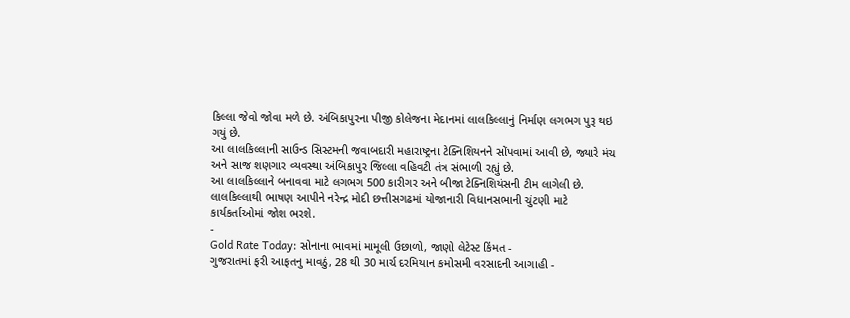કિલ્લા જેવો જોવા મળે છે. અંબિકાપુરના પીજી કોલેજના મેદાનમાં લાલકિલ્લાનું નિર્માણ લગભગ પુરૂ થઇ ગયું છે.
આ લાલકિલ્લાની સાઉન્ડ સિસ્ટમની જવાબદારી મહારાષ્ટ્રના ટેક્નિશિયનને સોંપવામાં આવી છે, જ્યારે મંચ અને સાજ શણગાર વ્યવસ્થા અંબિકાપુર જિલ્લા વહિવટી તંત્ર સંભાળી રહ્યું છે.
આ લાલકિલ્લાને બનાવવા માટે લગભગ 500 કારીગર અને બીજા ટેક્નિશિયંસની ટીમ લાગેલી છે. લાલકિલ્લાથી ભાષણ આપીને નરેન્દ્ર મોદી છત્તીસગઢમાં યોજાનારી વિધાનસભાની ચુંટણી માટે કાર્યકર્તાઓમાં જોશ ભરશે.
-
Gold Rate Today: સોનાના ભાવમાં મામૂલી ઉછાળો, જાણો લેટેસ્ટ કિંમત -
ગુજરાતમાં ફરી આફતનુ માવઠું, 28 થી 30 માર્ચ દરમિયાન કમોસમી વરસાદની આગાહી -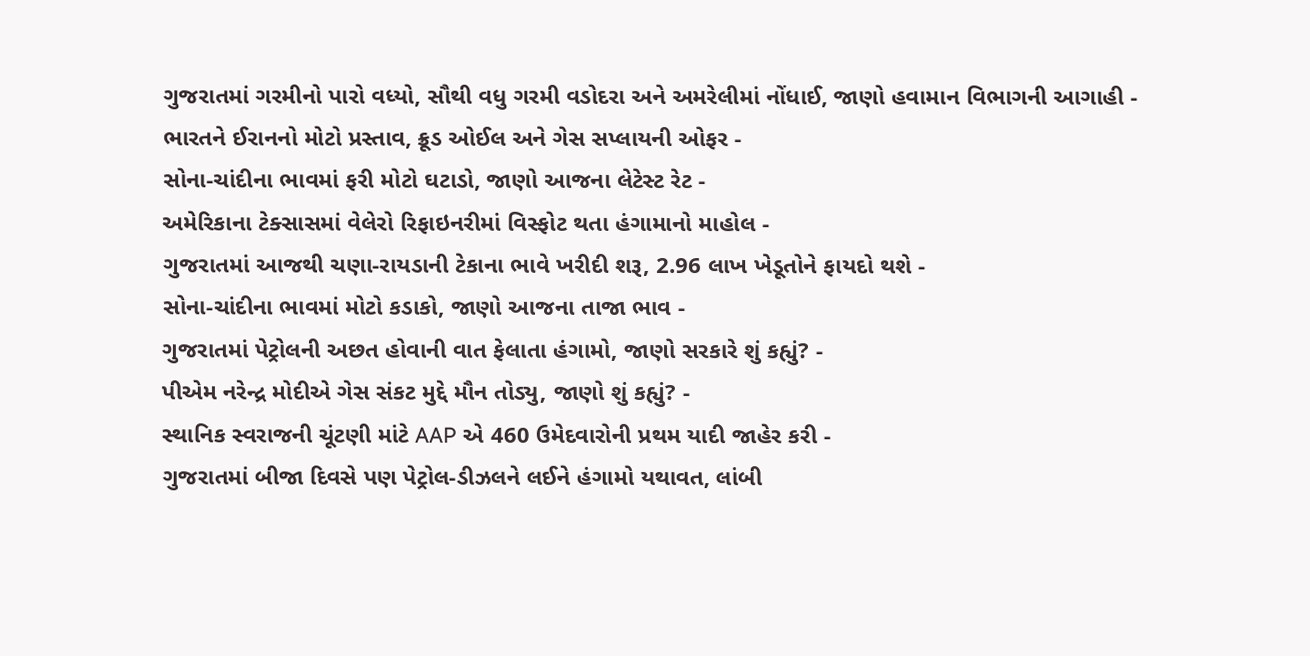ગુજરાતમાં ગરમીનો પારો વધ્યો, સૌથી વધુ ગરમી વડોદરા અને અમરેલીમાં નોંધાઈ, જાણો હવામાન વિભાગની આગાહી -
ભારતને ઈરાનનો મોટો પ્રસ્તાવ, ક્રૂડ ઓઈલ અને ગેસ સપ્લાયની ઓફર -
સોના-ચાંદીના ભાવમાં ફરી મોટો ઘટાડો, જાણો આજના લેટેસ્ટ રેટ -
અમેરિકાના ટેક્સાસમાં વેલેરો રિફાઇનરીમાં વિસ્ફોટ થતા હંગામાનો માહોલ -
ગુજરાતમાં આજથી ચણા-રાયડાની ટેકાના ભાવે ખરીદી શરૂ, 2.96 લાખ ખેડૂતોને ફાયદો થશે -
સોના-ચાંદીના ભાવમાં મોટો કડાકો, જાણો આજના તાજા ભાવ -
ગુજરાતમાં પેટ્રોલની અછત હોવાની વાત ફેલાતા હંગામો, જાણો સરકારે શું કહ્યું? -
પીએમ નરેન્દ્ર મોદીએ ગેસ સંકટ મુદ્દે મૌન તોડ્યુ, જાણો શું કહ્યું? -
સ્થાનિક સ્વરાજની ચૂંટણી માંટે AAP એ 460 ઉમેદવારોની પ્રથમ યાદી જાહેર કરી -
ગુજરાતમાં બીજા દિવસે પણ પેટ્રોલ-ડીઝલને લઈને હંગામો યથાવત, લાંબી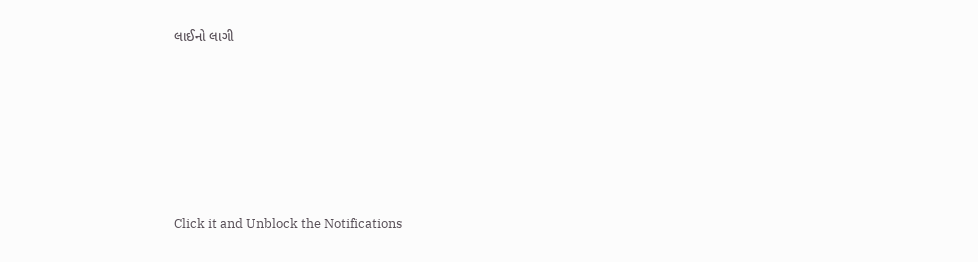લાઈનો લાગી







Click it and Unblock the Notifications